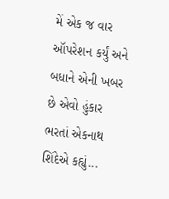મેં એક જ વાર ઑપરેશન કર્યું અને બધાને એની ખબર છે એવો હુંકાર ભરતાં એકનાથ શિંદેએ કહ્યું...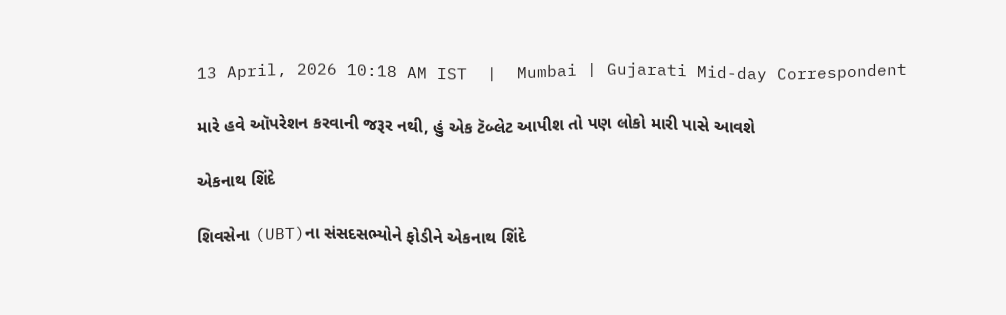13 April, 2026 10:18 AM IST  |  Mumbai | Gujarati Mid-day Correspondent

મારે હવે ઑપરેશન કરવાની જરૂર નથી, હું એક ટૅબ્લેટ આપીશ તો પણ લોકો મારી પાસે આવશે

એકનાથ શિંદે

શિવસેના (UBT)ના સંસદસભ્યોને ફોડીને એકનાથ શિંદે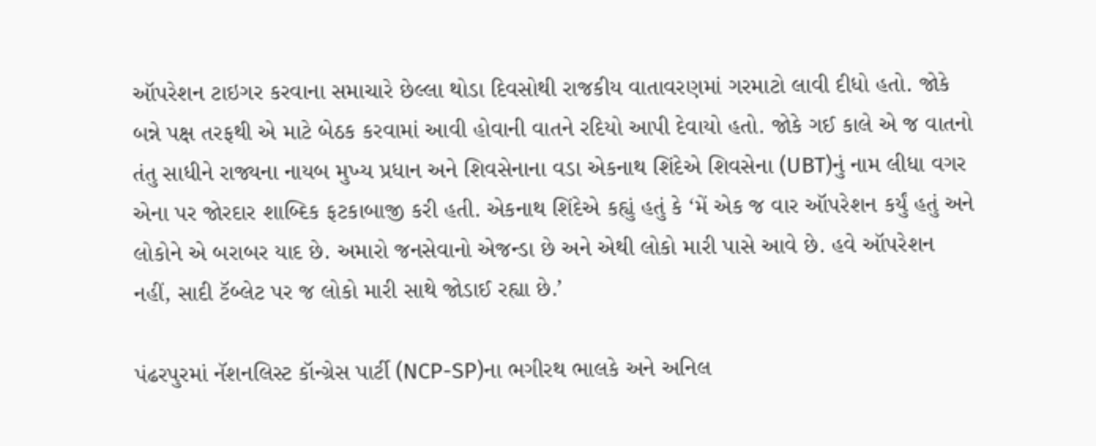ઑપરેશન ટાઇગર કરવાના સમાચારે છેલ્લા થોડા દિવસોથી રાજકીય વાતાવરણમાં ગરમાટો લાવી દીધો હતો. જોકે બન્ને પક્ષ તરફથી એ માટે બેઠક કરવામાં આવી હોવાની વાતને રદિયો આપી દેવાયો હતો. જોકે ગઈ કાલે એ જ વાતનો તંતુ સાધીને રાજ્યના નાયબ મુખ્ય પ્રધાન અને શિવસેનાના વડા એકનાથ શિંદેએ શિવસેના (UBT)નું નામ લીધા વગર એના પર જોરદાર શાબ્દિક ફટકાબાજી કરી હતી. એકનાથ શિંદેએ કહ્યું હતું કે ‘મેં એક જ વાર ઑપરેશન કર્યું હતું અને લોકોને એ બરાબર યાદ છે. અમારો જનસેવાનો એજન્ડા છે અને એથી લોકો મારી પાસે આવે છે. હવે ઑપરેશન નહીં, સાદી ટૅબ્લેટ પર જ લોકો મારી સાથે જોડાઈ રહ્યા છે.’

પંઢરપુરમાં નૅશનલિસ્ટ કૉન્ગ્રેસ પાર્ટી (NCP-SP)ના ભગીરથ ભાલકે અને અનિલ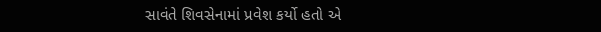સાવંતે શિવસેનામાં પ્રવેશ કર્યો હતો એ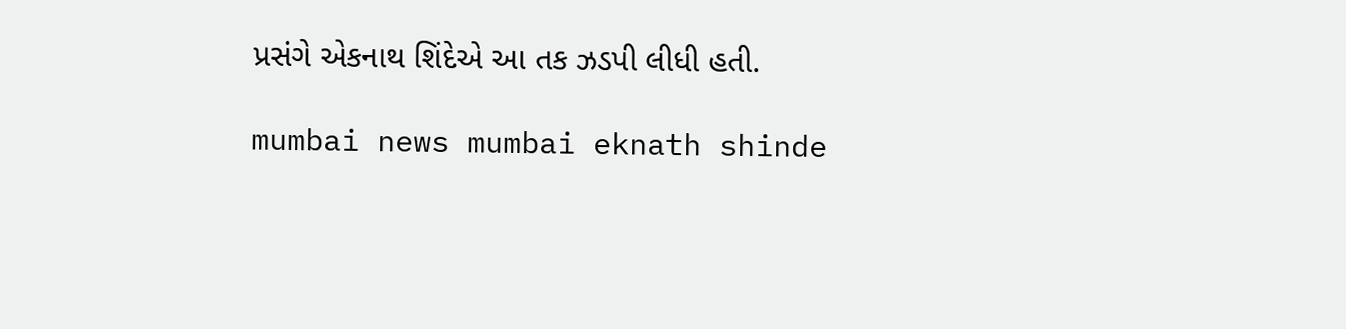પ્રસંગે એકનાથ શિંદેએ આ તક ઝડપી લીધી હતી.

mumbai news mumbai eknath shinde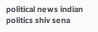political news indian politics shiv sena